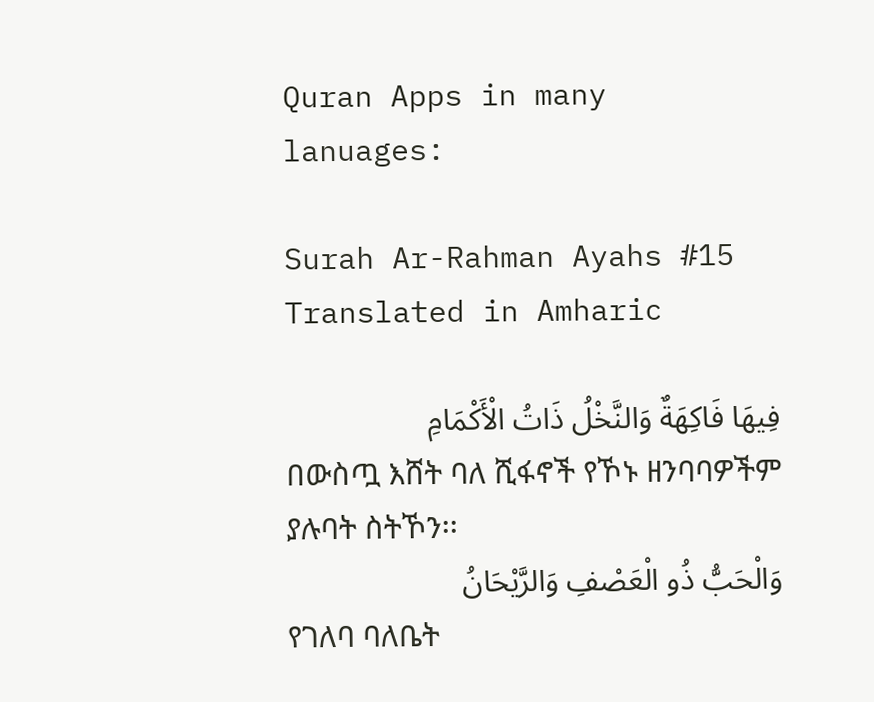Quran Apps in many lanuages:

Surah Ar-Rahman Ayahs #15 Translated in Amharic

فِيهَا فَاكِهَةٌ وَالنَّخْلُ ذَاتُ الْأَكْمَامِ
በውስጧ እሸት ባለ ሺፋኖች የኾኑ ዘንባባዎችም ያሉባት ስትኾን፡፡
وَالْحَبُّ ذُو الْعَصْفِ وَالرَّيْحَانُ
የገለባ ባለቤት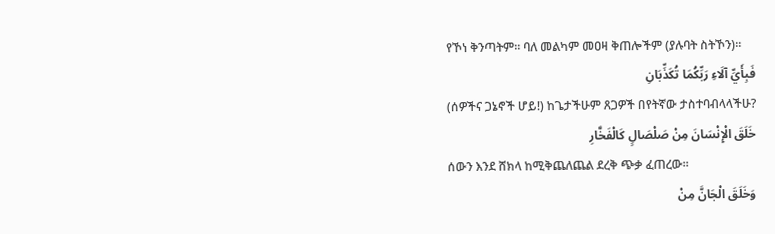የኾነ ቅንጣትም፡፡ ባለ መልካም መዐዛ ቅጠሎችም (ያሉባት ስትኾን)፡፡
فَبِأَيِّ آلَاءِ رَبِّكُمَا تُكَذِّبَانِ
(ሰዎችና ጋኔኖች ሆይ!) ከጌታችሁም ጸጋዎች በየትኛው ታስተባብላላችሁ?
خَلَقَ الْإِنْسَانَ مِنْ صَلْصَالٍ كَالْفَخَّارِ
ሰውን እንደ ሸክላ ከሚቅጨለጨል ደረቅ ጭቃ ፈጠረው፡፡
وَخَلَقَ الْجَانَّ مِنْ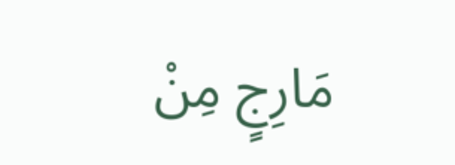مَارِجٍ مِنْ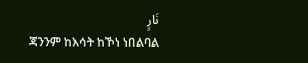نَارٍ
ጃንንም ከእሳት ከኾነ ነበልባል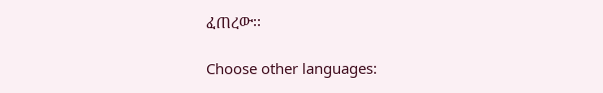ፈጠረው፡፡

Choose other languages: